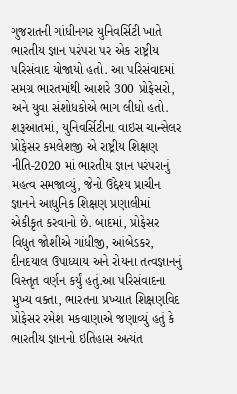ગુજરાતની ગાંધીનગર યુનિવર્સિટી ખાતે ભારતીય જ્ઞાન પરંપરા પર એક રાષ્ટ્રીય પરિસંવાદ યોજાયો હતો. આ પરિસંવાદમાં સમગ્ર ભારતમાંથી આશરે 300 પ્રોફેસરો, અને યુવા સંશોધકોએ ભાગ લીધો હતો. શરૂઆતમાં, યુનિવર્સિટીના વાઇસ ચાન્સેલર પ્રોફેસર કમલેશજી એ રાષ્ટ્રીય શિક્ષણ નીતિ-2020 માં ભારતીય જ્ઞાન પરંપરાનું મહત્વ સમજાવ્યું, જેનો ઉદ્દેશ્ય પ્રાચીન જ્ઞાનને આધુનિક શિક્ષણ પ્રણાલીમાં એકીકૃત કરવાનો છે. બાદમાં, પ્રોફેસર વિદ્યુત જોશીએ ગાંધીજી, આંબેડકર, દીનદયાલ ઉપાધ્યાય અને રોયના તત્વજ્ઞાનનું વિસ્તૃત વર્ણન કર્યું હતું.આ પરિસંવાદના મુખ્ય વક્તા, ભારતના પ્રખ્યાત શિક્ષણવિદ પ્રોફેસર રમેશ મકવાણાએ જણાવ્યું હતું કે ભારતીય જ્ઞાનનો ઇતિહાસ અત્યંત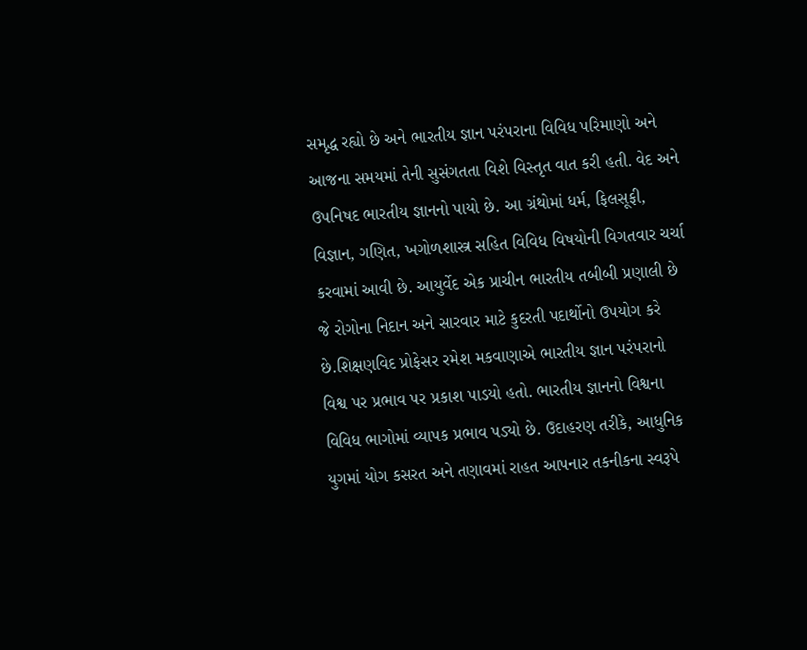સમૃદ્ધ રહ્યો છે અને ભારતીય જ્ઞાન પરંપરાના વિવિધ પરિમાણો અને આજના સમયમાં તેની સુસંગતતા વિશે વિસ્તૃત વાત કરી હતી. વેદ અને ઉપનિષદ ભારતીય જ્ઞાનનો પાયો છે. આ ગ્રંથોમાં ધર્મ, ફિલસૂફી, વિજ્ઞાન, ગણિત, ખગોળશાસ્ત્ર સહિત વિવિધ વિષયોની વિગતવાર ચર્ચા કરવામાં આવી છે. આયુર્વેદ એક પ્રાચીન ભારતીય તબીબી પ્રણાલી છે જે રોગોના નિદાન અને સારવાર માટે કુદરતી પદાર્થોનો ઉપયોગ કરે છે.શિક્ષણવિદ પ્રોફેસર રમેશ મકવાણાએ ભારતીય જ્ઞાન પરંપરાનો વિશ્વ પર પ્રભાવ પર પ્રકાશ પાડયો હતો. ભારતીય જ્ઞાનનો વિશ્વના વિવિધ ભાગોમાં વ્યાપક પ્રભાવ પડ્યો છે. ઉદાહરણ તરીકે, આધુનિક યુગમાં યોગ કસરત અને તણાવમાં રાહત આપનાર તકનીકના સ્વરૂપે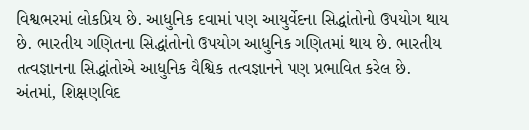વિશ્વભરમાં લોકપ્રિય છે. આધુનિક દવામાં પણ આયુર્વેદના સિદ્ધાંતોનો ઉપયોગ થાય છે. ભારતીય ગણિતના સિદ્ધાંતોનો ઉપયોગ આધુનિક ગણિતમાં થાય છે. ભારતીય તત્વજ્ઞાનના સિદ્ધાંતોએ આધુનિક વૈશ્વિક તત્વજ્ઞાનને પણ પ્રભાવિત કરેલ છે. અંતમાં, શિક્ષણવિદ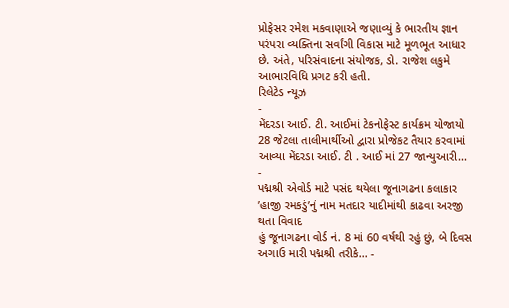પ્રોફેસર રમેશ મકવાણાએ જણાવ્યું કે ભારતીય જ્ઞાન પરંપરા વ્યક્તિના સર્વાંગી વિકાસ માટે મૂળભૂત આધાર છે. અંતે, પરિસંવાદના સંયોજક, ડો. રાજેશ લકુમે આભારવિધિ પ્રગટ કરી હતી.
રિલેટેડ ન્યૂઝ
-
મેંદરડા આઈ. ટી. આઈમાં ટેકનોફેસ્ટ કાર્યક્રમ યોજાયો
28 જેટલા તાલીમાર્થીઓ દ્વારા પ્રોજેકટ તૈયાર કરવામાં આવ્યા મેંદરડા આઈ. ટી . આઈ માં 27 જાન્યુઆરી... -
પદ્મશ્રી એવોર્ડ માટે પસંદ થયેલા જૂનાગઢના કલાકાર ’હાજી રમકડું’નું નામ મતદાર યાદીમાંથી કાઢવા અરજી થતા વિવાદ
હું જૂનાગઢના વોર્ડ નં. 8 માં 60 વર્ષથી રહું છું, બે દિવસ અગાઉ મારી પદ્મશ્રી તરીકે... -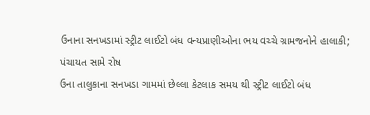ઉનાના સનખડામાં સ્ટ્રીટ લાઈટો બંધ વન્યપ્રાણીઓના ભય વચ્ચે ગ્રામજનોને હાલાકી; પંચાયત સામે રોષ
ઉના તાલુકાના સનખડા ગામમાં છેલ્લા કેટલાક સમય થી સ્ટ્રીટ લાઈટો બંધ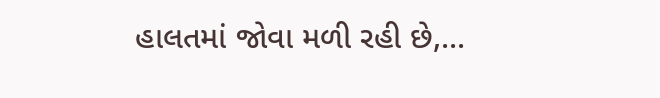હાલતમાં જોવા મળી રહી છે,...